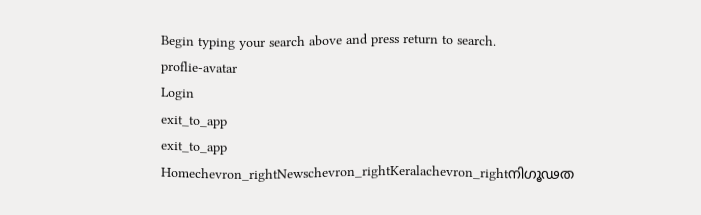Begin typing your search above and press return to search.
proflie-avatar
Login
exit_to_app
exit_to_app
Homechevron_rightNewschevron_rightKeralachevron_rightനിഗൂഢത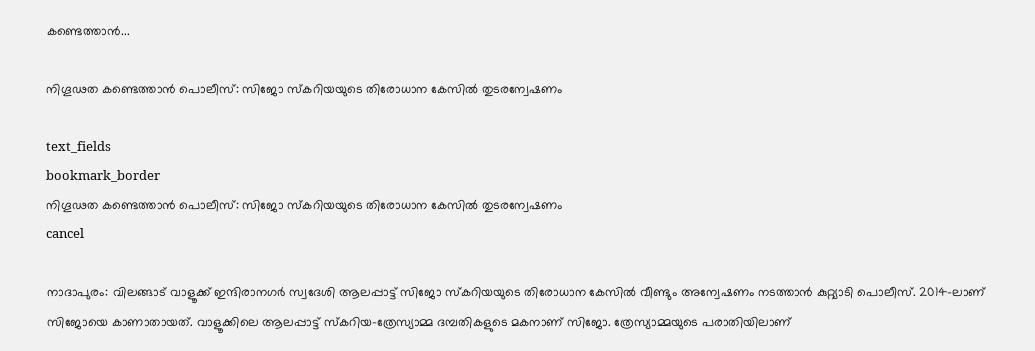കണ്ടെത്താൻ...

നിഗൂഢത കണ്ടെത്താൻ പൊലീസ്: സിജോ സ്കറിയയുടെ തിരോധാന കേസിൽ തുടരന്വേഷണം

text_fields
bookmark_border
നിഗൂഢത കണ്ടെത്താൻ പൊലീസ്: സിജോ സ്കറിയയുടെ തിരോധാന കേസിൽ തുടരന്വേഷണം
cancel

നാദാപുരം: വിലങ്ങാട് വാളൂക്ക് ഇന്ദിരാനഗർ സ്വദേശി ആലപ്പാട്ട് സിജോ സ്കറിയയുടെ തിരോധാന കേസിൽ വീണ്ടും അന്വേഷണം നടത്താൻ കുറ്റ്യാടി പൊലീസ്. 2014-ലാണ് സിജോയെ കാണാതായത്. വാളൂക്കിലെ ആലപ്പാട്ട് സ്കറിയ-ത്രേസ്യാമ്മ ദമ്പതികളുടെ മകനാണ് സിജോ. ത്രേസ്യാമ്മയുടെ പരാതിയിലാണ്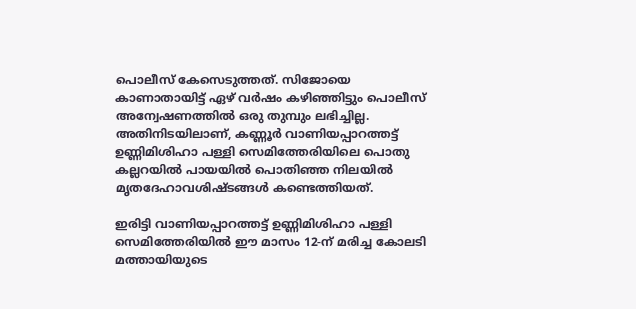പൊലീസ് കേസെടുത്തത്. സിജോയെ കാണാതായിട്ട് ഏഴ് വർഷം കഴിഞ്ഞിട്ടും പൊലീസ് അന്വേഷണത്തിൽ ഒരു തുമ്പും ലഭിച്ചില്ല. അതിനിടയിലാണ്, കണ്ണൂർ വാണിയപ്പാറത്തട്ട് ഉണ്ണിമിശിഹാ പള്ളി സെമിത്തേരിയിലെ പൊതു കല്ലറയിൽ പായയിൽ പൊതിഞ്ഞ നിലയിൽ മൃതദേഹാവശിഷ്ടങ്ങൾ കണ്ടെത്തിയത്.

ഇരിട്ടി വാണിയപ്പാറത്തട്ട് ഉണ്ണിമിശിഹാ പള്ളി സെമിത്തേരിയിൽ ഈ മാസം 12-ന് മരിച്ച കോലടി മത്തായിയുടെ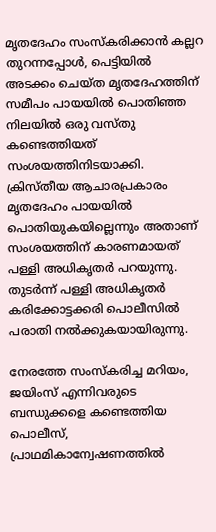മൃതദേഹം സംസ്കരിക്കാൻ കല്ലറ തുറന്നപ്പോൾ, പെട്ടിയിൽ അടക്കം ചെയ്ത മൃതദേഹത്തിന് സമീപം പായയിൽ പൊതിഞ്ഞ നിലയിൽ ഒരു വസ്തു കണ്ടെത്തിയത് സംശയത്തിനിടയാക്കി. ക്രിസ്തീയ ആചാരപ്രകാരം മൃതദേഹം പായയിൽ പൊതിയുകയില്ലെന്നും അതാണ് സംശയത്തിന് കാരണമായത് പള്ളി അധികൃതർ പറയുന്നു. തുടർന്ന് പള്ളി അധികൃതർ കരിക്കോട്ടക്കരി പൊലീസിൽ പരാതി നൽക്കുകയായിരുന്നു.

നേരത്തേ സംസ്കരിച്ച മറിയം, ജയിംസ് എന്നിവരുടെ ബന്ധുക്കളെ കണ്ടെത്തിയ പൊലീസ്, പ്രാഥമികാന്വേഷണത്തിൽ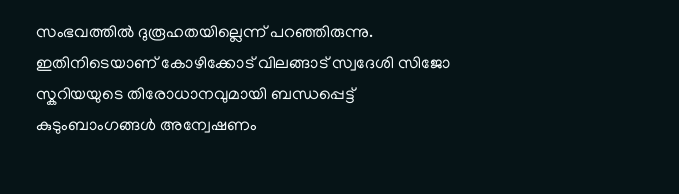സംഭവത്തിൽ ദുരൂഹതയില്ലെന്ന് പറഞ്ഞിരുന്നു. ഇതിനിടെയാണ് കോഴിക്കോട് വിലങ്ങാട് സ്വദേശി സിജോ സ്കറിയയുടെ തിരോധാനവുമായി ബന്ധപ്പെട്ട് കുടുംബാംഗങ്ങൾ അന്വേഷണം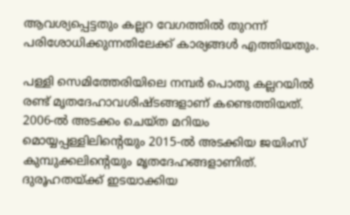ആവശ്യപ്പെട്ടതും കല്ലറ വേഗത്തിൽ തുറന്ന് പരിശോധിക്കുന്നതിലേക്ക് കാര്യങ്ങൾ എത്തിയതും.

പള്ളി സെമിത്തേരിയിലെ നമ്പർ പൊതു കല്ലറയിൽ രണ്ട് മൃതദേഹാവശിഷ്ടങ്ങളാണ് കണ്ടെത്തിയത്. 2006-ൽ അടക്കം ചെയ്ത മറിയം മൊയ്യപ്പള്ളിലിന്റെയും 2015-ൽ അടക്കിയ ജയിംസ് കുമ്പുക്കലിന്റെയും മൃതദേഹങ്ങളാണിത്. ദുരൂഹതയ്ക്ക് ഇടയാക്കിയ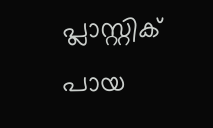പ്ലാസ്റ്റിക് പായ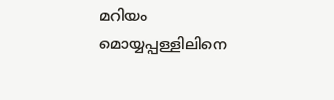മറിയം മൊയ്യപ്പള്ളിലിനെ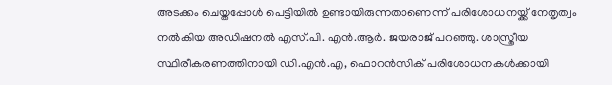അടക്കം ചെയ്തപ്പോൾ പെട്ടിയിൽ ഉണ്ടായിരുന്നതാണെന്ന് പരിശോധനയ്ക്ക് നേതൃത്വം നൽകിയ അഡിഷനൽ എസ്.പി. എൻ.ആർ. ജയരാജ് പറഞ്ഞു. ശാസ്ത്രീയ സ്ഥിരീകരണത്തിനായി ഡി.എൻ.എ, ഫൊറൻസിക് പരിശോധനകൾക്കായി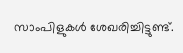സാംപിളുകൾ ശേഖരിച്ചിട്ടുണ്ട്.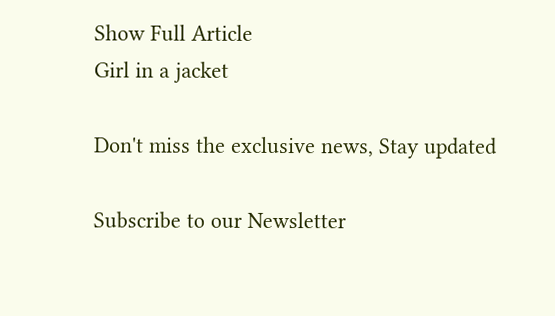Show Full Article
Girl in a jacket

Don't miss the exclusive news, Stay updated

Subscribe to our Newsletter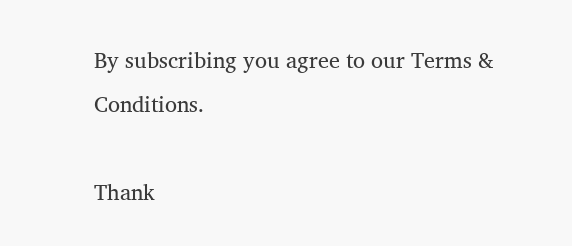By subscribing you agree to our Terms & Conditions.

Thank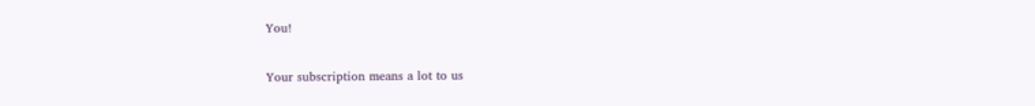You!

Your subscription means a lot to us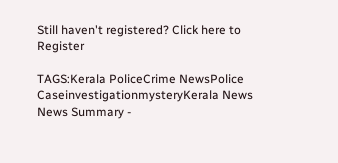Still haven't registered? Click here to Register

TAGS:Kerala PoliceCrime NewsPolice CaseinvestigationmysteryKerala News
News Summary -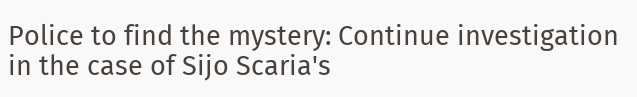Police to find the mystery: Continue investigation in the case of Sijo Scaria's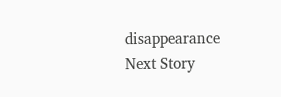disappearance
Next Story